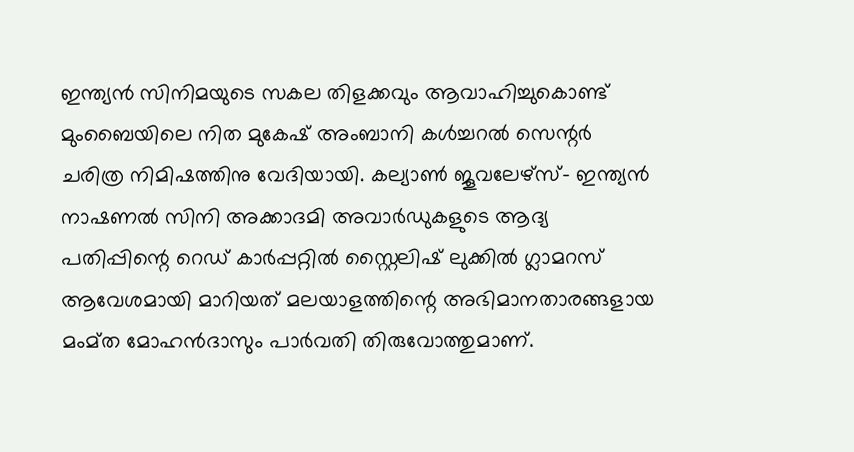ഇന്ത്യൻ സിനിമയുടെ സകല തിളക്കവും ആവാഹിച്ചുകൊണ്ട് മുംബൈയിലെ നിത മുകേഷ് അംബാനി കൾച്ചറൽ സെന്റർ ചരിത്ര നിമിഷത്തിനു വേദിയായി. കല്യാൺ ജൂവലേഴ്സ്- ഇന്ത്യൻ നാഷണൽ സിനി അക്കാദമി അവാർഡുകളുടെ ആദ്യ പതിപ്പിന്റെ റെഡ് കാർപ്പറ്റിൽ സ്റ്റൈലിഷ് ലുക്കിൽ ഗ്ലാമറസ് ആവേശമായി മാറിയത് മലയാളത്തിന്റെ അഭിമാനതാരങ്ങളായ മംമ്ത മോഹൻദാസും പാർവതി തിരുവോത്തുമാണ്.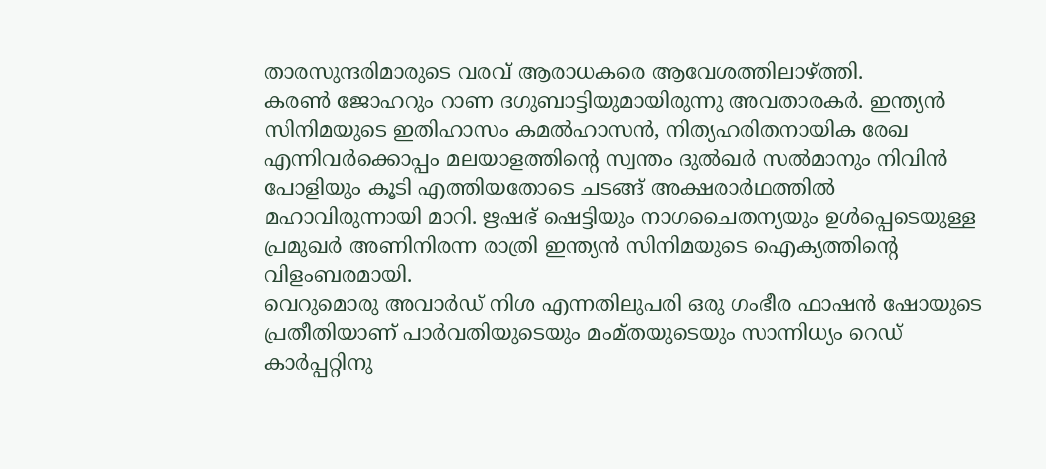താരസുന്ദരിമാരുടെ വരവ് ആരാധകരെ ആവേശത്തിലാഴ്ത്തി.
കരൺ ജോഹറും റാണ ദഗുബാട്ടിയുമായിരുന്നു അവതാരകർ. ഇന്ത്യൻ സിനിമയുടെ ഇതിഹാസം കമൽഹാസൻ, നിത്യഹരിതനായിക രേഖ എന്നിവർക്കൊപ്പം മലയാളത്തിന്റെ സ്വന്തം ദുൽഖർ സൽമാനും നിവിൻ പോളിയും കൂടി എത്തിയതോടെ ചടങ്ങ് അക്ഷരാർഥത്തിൽ മഹാവിരുന്നായി മാറി. ഋഷഭ് ഷെട്ടിയും നാഗചൈതന്യയും ഉൾപ്പെടെയുള്ള പ്രമുഖർ അണിനിരന്ന രാത്രി ഇന്ത്യൻ സിനിമയുടെ ഐക്യത്തിന്റെ വിളംബരമായി.
വെറുമൊരു അവാർഡ് നിശ എന്നതിലുപരി ഒരു ഗംഭീര ഫാഷൻ ഷോയുടെ പ്രതീതിയാണ് പാർവതിയുടെയും മംമ്തയുടെയും സാന്നിധ്യം റെഡ് കാർപ്പറ്റിനു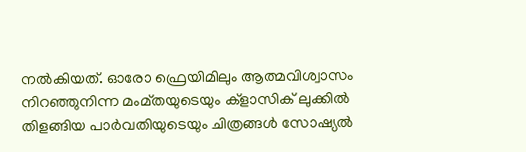നൽകിയത്. ഓരോ ഫ്രെയിമിലും ആത്മവിശ്വാസം നിറഞ്ഞുനിന്ന മംമ്തയുടെയും ക്ളാസിക് ലുക്കിൽ തിളങ്ങിയ പാർവതിയുടെയും ചിത്രങ്ങൾ സോഷ്യൽ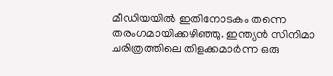മീഡിയയിൽ ഇതിനോടകം തന്നെ തരംഗമായിക്കഴിഞ്ഞു. ഇന്ത്യൻ സിനിമാ ചരിത്രത്തിലെ തിളക്കമാർന്ന ഒരു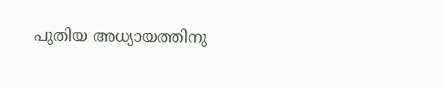പുതിയ അധ്യായത്തിനു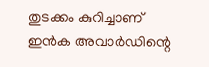തുടക്കം കുറിച്ചാണ് ഇൻക അവാർഡിന്റെ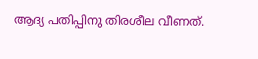ആദ്യ പതിപ്പിനു തിരശീല വീണത്.